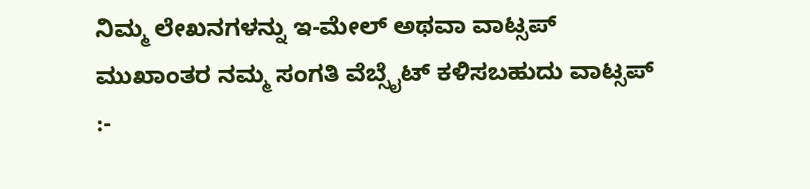ನಿಮ್ಮ ಲೇಖನಗಳನ್ನು ಇ-ಮೇಲ್ ಅಥವಾ ವಾಟ್ಸಪ್ ಮುಖಾಂತರ ನಮ್ಮ ಸಂಗತಿ ವೆಬ್ಸೈಟ್ ಕಳಿಸಬಹುದು ವಾಟ್ಸಪ್‌ :-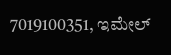7019100351, ಇಮೇಲ್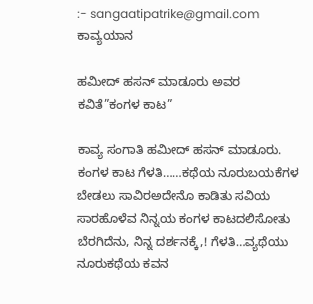:- sangaatipatrike@gmail.com
ಕಾವ್ಯಯಾನ

ಹಮೀದ್ ಹಸನ್ ಮಾಡೂರು ಅವರ ಕವಿತೆ”ಕಂಗಳ ಕಾಟ”

ಕಾವ್ಯ ಸಂಗಾತಿ ಹಮೀದ್ ಹಸನ್ ಮಾಡೂರು. ಕಂಗಳ ಕಾಟ ಗೆಳತಿ……ಕಥೆಯ ನೂರುಬಯಕೆಗಳ ಬೇಡಲು ಸಾವಿರಅದೇನೊ ಕಾಡಿತು ಸವಿಯ ಸಾರಹೊಳೆವ ನಿನ್ನಯ ಕಂಗಳ ಕಾಟದಲಿಸೋತು ಬೆರಗಿದೆನು, ನಿನ್ನ ದರ್ಶನಕ್ಕೆ,! ಗೆಳತಿ…ವ್ಯಥೆಯು ನೂರುಕಥೆಯ ಕವನ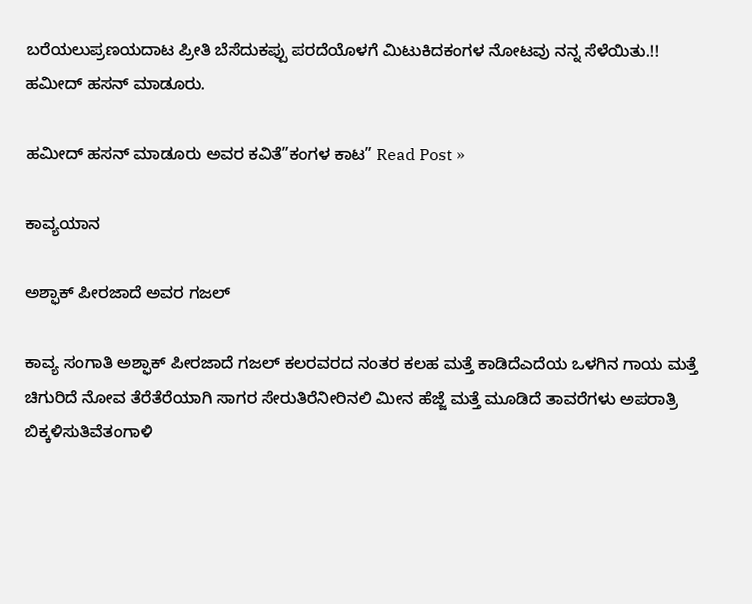ಬರೆಯಲುಪ್ರಣಯದಾಟ ಪ್ರೀತಿ ಬೆಸೆದುಕಪ್ಪು ಪರದೆಯೊಳಗೆ ಮಿಟುಕಿದಕಂಗಳ ನೋಟವು ನನ್ನ ಸೆಳೆಯಿತು.!! ಹಮೀದ್ ಹಸನ್ ಮಾಡೂರು.

ಹಮೀದ್ ಹಸನ್ ಮಾಡೂರು ಅವರ ಕವಿತೆ”ಕಂಗಳ ಕಾಟ” Read Post »

ಕಾವ್ಯಯಾನ

ಅಶ್ಫಾಕ್ ಪೀರಜಾದೆ ಅವರ ಗಜಲ್

ಕಾವ್ಯ ಸಂಗಾತಿ ಅಶ್ಫಾಕ್ ಪೀರಜಾದೆ ಗಜಲ್ ಕಲರವರದ ನಂತರ ಕಲಹ ಮತ್ತೆ ಕಾಡಿದೆಎದೆಯ ಒಳಗಿನ ಗಾಯ ಮತ್ತೆ ಚಿಗುರಿದೆ ನೋವ ತೆರೆತೆರೆಯಾಗಿ ಸಾಗರ ಸೇರುತಿರೆನೀರಿನಲಿ ಮೀನ ಹೆಜ್ಜೆ ಮತ್ತೆ ಮೂಡಿದೆ ತಾವರೆಗಳು ಅಪರಾತ್ರಿ ಬಿಕ್ಕಳಿಸುತಿವೆತಂಗಾಳಿ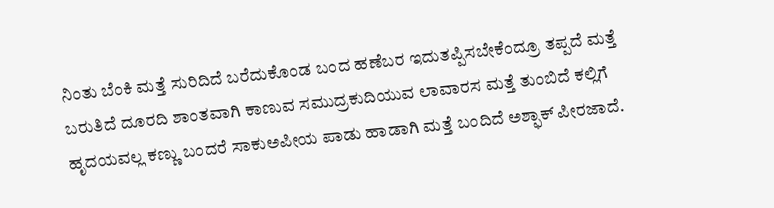ನಿಂತು ಬೆಂಕಿ ಮತ್ತೆ ಸುರಿದಿದೆ ಬರೆದುಕೊಂಡ ಬಂದ ಹಣೆಬರ ಇದುತಪ್ಪಿಸಬೇಕೆಂದ್ರೂ ತಪ್ಪದೆ ಮತ್ತೆ ಬರುತಿದೆ ದೂರದಿ ಶಾಂತವಾಗಿ ಕಾಣುವ ಸಮುದ್ರಕುದಿಯುವ ಲಾವಾರಸ ಮತ್ತೆ ತುಂಬಿದೆ ಕಲ್ಲಿಗೆ ಹೃದಯವಲ್ಲ ಕಣ್ಣು ಬಂದರೆ ಸಾಕುಅಪೀಯ ಪಾಡು ಹಾಡಾಗಿ ಮತ್ತೆ ಬಂದಿದೆ ಅಶ್ಫಾಕ್ ಪೀರಜಾದೆ.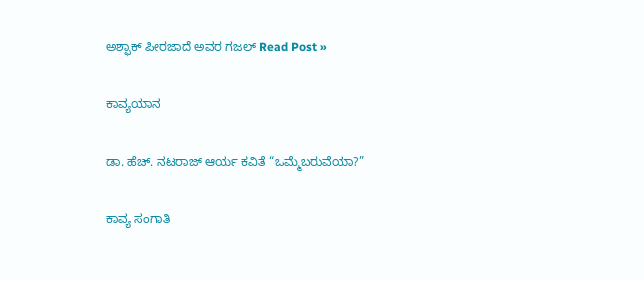ಅಶ್ಫಾಕ್ ಪೀರಜಾದೆ ಅವರ ಗಜಲ್ Read Post »

ಕಾವ್ಯಯಾನ

ಡಾ. ಹೆಚ್. ನಟರಾಜ್ ಆರ್ಯ ಕವಿತೆ “ಒಮ್ಮೆಬರುವೆಯಾ?”

ಕಾವ್ಯ ಸಂಗಾತಿ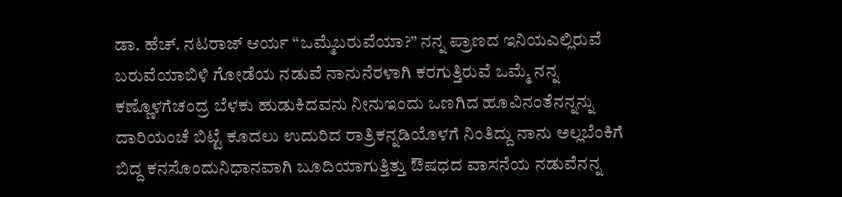ಡಾ. ಹೆಚ್. ನಟರಾಜ್ ಆರ್ಯ “ಒಮ್ಮೆಬರುವೆಯಾ?” ನನ್ನ ಪ್ರಾಣದ ಇನಿಯಎಲ್ಲಿರುವೆ  ಬರುವೆಯಾಬಿಳಿ ಗೋಡೆಯ ನಡುವೆ ನಾನುನೆರಳಾಗಿ ಕರಗುತ್ತಿರುವೆ ಒಮ್ಮೆ ನನ್ನ ಕಣ್ಣೊಳಗೆಚಂದ್ರ ಬೆಳಕು ಹುಡುಕಿದವನು ನೀನುಇಂದು ಒಣಗಿದ ಹೂವಿನಂತೆನನ್ನನ್ನು ದಾರಿಯಂಚೆ ಬಿಟ್ಟೆ ಕೂದಲು ಉದುರಿದ ರಾತ್ರಿಕನ್ನಡಿಯೊಳಗೆ ನಿಂತಿದ್ದು ನಾನು ಅಲ್ಲಬೆಂಕಿಗೆ ಬಿದ್ದ ಕನಸೊಂದುನಿಧಾನವಾಗಿ ಬೂದಿಯಾಗುತ್ತಿತ್ತು ಔಷಧದ ವಾಸನೆಯ ನಡುವೆನನ್ನ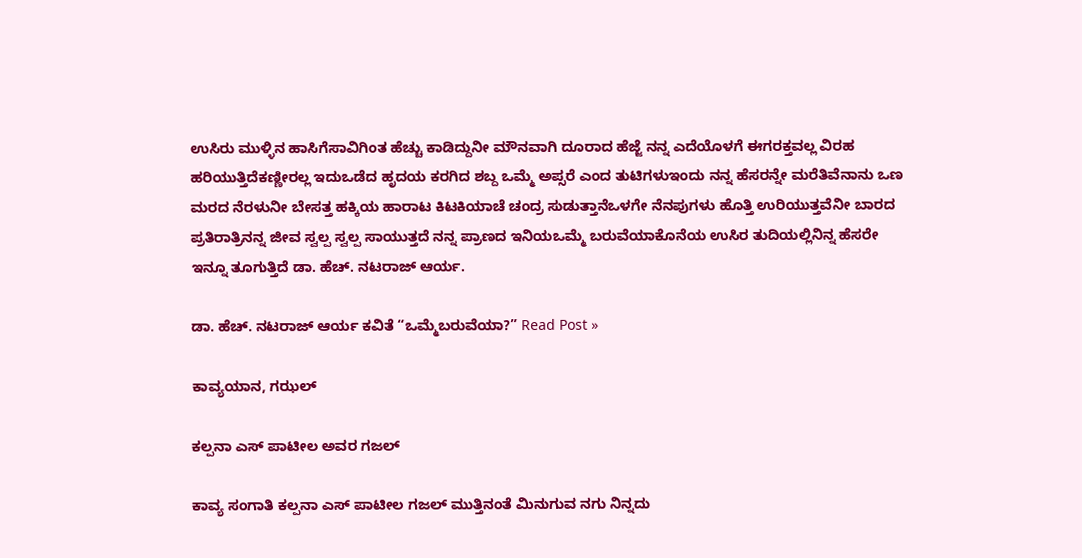ಉಸಿರು ಮುಳ್ಳಿನ ಹಾಸಿಗೆಸಾವಿಗಿಂತ ಹೆಚ್ಚು ಕಾಡಿದ್ದುನೀ ಮೌನವಾಗಿ ದೂರಾದ ಹೆಜ್ಜೆ ನನ್ನ ಎದೆಯೊಳಗೆ ಈಗರಕ್ತವಲ್ಲ ವಿರಹ ಹರಿಯುತ್ತಿದೆಕಣ್ಣೀರಲ್ಲ ಇದುಒಡೆದ ಹೃದಯ ಕರಗಿದ ಶಬ್ದ ಒಮ್ಮೆ ಅಪ್ಸರೆ ಎಂದ ತುಟಿಗಳುಇಂದು ನನ್ನ ಹೆಸರನ್ನೇ ಮರೆತಿವೆನಾನು ಒಣ ಮರದ ನೆರಳುನೀ ಬೇಸತ್ತ ಹಕ್ಕಿಯ ಹಾರಾಟ ಕಿಟಕಿಯಾಚೆ ಚಂದ್ರ ಸುಡುತ್ತಾನೆಒಳಗೇ ನೆನಪುಗಳು ಹೊತ್ತಿ ಉರಿಯುತ್ತವೆನೀ ಬಾರದ ಪ್ರತಿರಾತ್ರಿನನ್ನ ಜೀವ ಸ್ವಲ್ಪ ಸ್ವಲ್ಪ ಸಾಯುತ್ತದೆ ನನ್ನ ಪ್ರಾಣದ ಇನಿಯಒಮ್ಮೆ ಬರುವೆಯಾಕೊನೆಯ ಉಸಿರ ತುದಿಯಲ್ಲಿನಿನ್ನ ಹೆಸರೇ ಇನ್ನೂ ತೂಗುತ್ತಿದೆ ಡಾ. ಹೆಚ್. ನಟರಾಜ್ ಆರ್ಯ.

ಡಾ. ಹೆಚ್. ನಟರಾಜ್ ಆರ್ಯ ಕವಿತೆ “ಒಮ್ಮೆಬರುವೆಯಾ?” Read Post »

ಕಾವ್ಯಯಾನ, ಗಝಲ್

ಕಲ್ಪನಾ ಎಸ್ ಪಾಟೀಲ ಅವರ ಗಜಲ್

ಕಾವ್ಯ ಸಂಗಾತಿ ಕಲ್ಪನಾ ಎಸ್ ಪಾಟೀಲ ಗಜಲ್ ಮುತ್ತಿನಂತೆ ಮಿನುಗುವ ನಗು ನಿನ್ನದು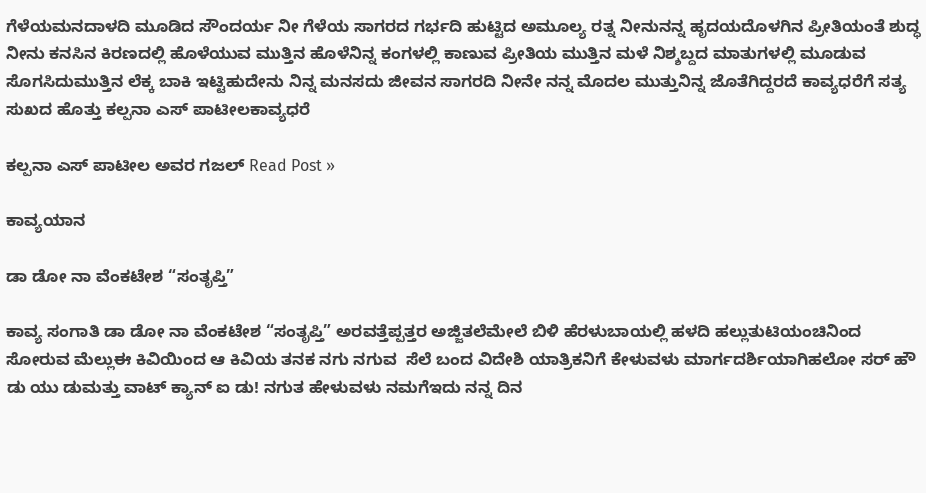ಗೆಳೆಯಮನದಾಳದಿ ಮೂಡಿದ ಸೌಂದರ್ಯ ನೀ ಗೆಳೆಯ ಸಾಗರದ ಗರ್ಭದಿ ಹುಟ್ಟಿದ ಅಮೂಲ್ಯ ರತ್ನ ನೀನುನನ್ನ ಹೃದಯದೊಳಗಿನ ಪ್ರೀತಿಯಂತೆ ಶುದ್ಧ ನೀನು ಕನಸಿನ ಕಿರಣದಲ್ಲಿ ಹೊಳೆಯುವ ಮುತ್ತಿನ ಹೊಳೆನಿನ್ನ ಕಂಗಳಲ್ಲಿ ಕಾಣುವ ಪ್ರೀತಿಯ ಮುತ್ತಿನ ಮಳೆ ನಿಶ್ಶಬ್ದದ ಮಾತುಗಳಲ್ಲಿ ಮೂಡುವ ಸೊಗಸಿದುಮುತ್ತಿನ ಲೆಕ್ಕ ಬಾಕಿ ಇಟ್ಟಿಹುದೇನು ನಿನ್ನ ಮನಸದು ಜೀವನ ಸಾಗರದಿ ನೀನೇ ನನ್ನ ಮೊದಲ ಮುತ್ತುನಿನ್ನ ಜೊತೆಗಿದ್ದರದೆ ಕಾವ್ಯಧರೆಗೆ ಸತ್ಯ ಸುಖದ ಹೊತ್ತು ಕಲ್ಪನಾ ಎಸ್ ಪಾಟೀಲಕಾವ್ಯಧರೆ

ಕಲ್ಪನಾ ಎಸ್ ಪಾಟೀಲ ಅವರ ಗಜಲ್ Read Post »

ಕಾವ್ಯಯಾನ

ಡಾ ಡೋ ನಾ ವೆಂಕಟೇಶ “ಸಂತೃಪ್ತಿ”

ಕಾವ್ಯ ಸಂಗಾತಿ ಡಾ ಡೋ ನಾ ವೆಂಕಟೇಶ “ಸಂತೃಪ್ತಿ” ಅರವತ್ತೆಪ್ಪತ್ತರ ಅಜ್ಜಿತಲೆಮೇಲೆ ಬಿಳಿ ಹೆರಳುಬಾಯಲ್ಲಿ ಹಳದಿ ಹಲ್ಲುತುಟಿಯಂಚಿನಿಂದ ಸೋರುವ ಮೆಲ್ಲುಈ ಕಿವಿಯಿಂದ ಆ ಕಿವಿಯ ತನಕ ನಗು ನಗುವ  ಸೆಲೆ ಬಂದ ವಿದೇಶಿ ಯಾತ್ರಿಕನಿಗೆ ಕೇಳುವಳು ಮಾರ್ಗದರ್ಶಿಯಾಗಿಹಲೋ ಸರ್ ಹೌ ಡು ಯು ಡುಮತ್ತು ವಾಟ್ ಕ್ಯಾನ್ ಐ ಡು! ನಗುತ ಹೇಳುವಳು ನಮಗೆಇದು ನನ್ನ ದಿನ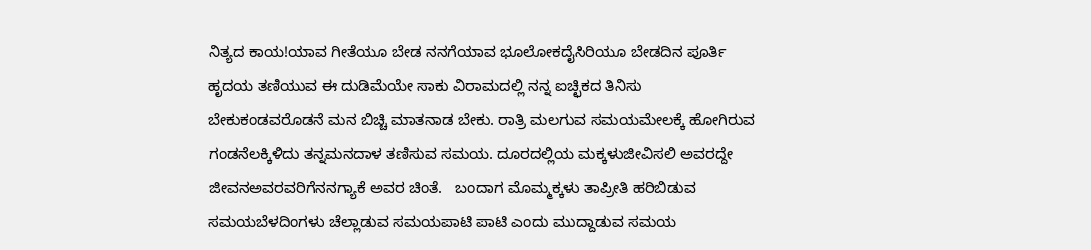ನಿತ್ಯದ ಕಾಯ!ಯಾವ ಗೀತೆಯೂ ಬೇಡ ನನಗೆಯಾವ ಭೂಲೋಕದೈಸಿರಿಯೂ ಬೇಡದಿನ ಪೂರ್ತಿ ಹೃದಯ ತಣಿಯುವ ಈ ದುಡಿಮೆಯೇ ಸಾಕು ವಿರಾಮದಲ್ಲಿ ನನ್ನ ಐಚ್ಛಿಕದ ತಿನಿಸು ಬೇಕುಕಂಡವರೊಡನೆ ಮನ ಬಿಚ್ಚಿ ಮಾತನಾಡ ಬೇಕು. ರಾತ್ರಿ ಮಲಗುವ ಸಮಯಮೇಲಕ್ಕೆ ಹೋಗಿರುವ ಗಂಡನೆಲಕ್ಕಿಳಿದು ತನ್ನಮನದಾಳ ತಣಿಸುವ ಸಮಯ. ದೂರದಲ್ಲಿಯ ಮಕ್ಕಳುಜೀವಿಸಲಿ ಅವರದ್ದೇ ಜೀವನಅವರವರಿಗೆನನಗ್ಯಾಕೆ ಅವರ ಚಿಂತೆ.   ಬಂದಾಗ ಮೊಮ್ಮಕ್ಕಳು ತಾಪ್ರೀತಿ ಹರಿಬಿಡುವ ಸಮಯಬೆಳದಿಂಗಳು ಚೆಲ್ಲಾಡುವ ಸಮಯಪಾಟಿ ಪಾಟಿ ಎಂದು ಮುದ್ದಾಡುವ ಸಮಯ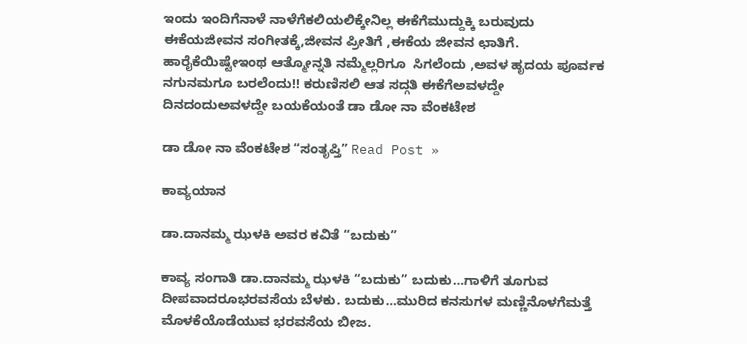ಇಂದು ಇಂದಿಗೆನಾಳೆ ನಾಳೆಗೆಕಲಿಯಲಿಕ್ಕೇನಿಲ್ಲ ಈಕೆಗೆಮುದ್ದುಕ್ಕಿ ಬರುವುದು ಈಕೆಯಜೀವನ ಸಂಗೀತಕ್ಕೆ,ಜೀವನ ಪ್ರೀತಿಗೆ ,ಈಕೆಯ ಜೀವನ ಛಾತಿಗೆ.   ಹಾರೈಕೆಯಿಷ್ಟೇಇಂಥ ಆತ್ಮೋನ್ನತಿ ನಮ್ಮೆಲ್ಲರಿಗೂ  ಸಿಗಲೆಂದು ,ಅವಳ ಹೃದಯ ಪೂರ್ವಕ ನಗುನಮಗೂ ಬರಲೆಂದು!! ಕರುಣಿಸಲಿ ಆತ ಸದ್ಗತಿ ಈಕೆಗೆಅವಳದ್ದೇ ದಿನದಂದುಅವಳದ್ದೇ ಬಯಕೆಯಂತೆ ಡಾ ಡೋ ನಾ ವೆಂಕಟೇಶ

ಡಾ ಡೋ ನಾ ವೆಂಕಟೇಶ “ಸಂತೃಪ್ತಿ” Read Post »

ಕಾವ್ಯಯಾನ

ಡಾ.ದಾನಮ್ಮ ಝಳಕಿ ಅವರ ಕವಿತೆ “ಬದುಕು”

ಕಾವ್ಯ ಸಂಗಾತಿ ಡಾ.ದಾನಮ್ಮ ಝಳಕಿ “ಬದುಕು” ಬದುಕು…ಗಾಳಿಗೆ ತೂಗುವ ದೀಪವಾದರೂಭರವಸೆಯ ಬೆಳಕು. ಬದುಕು…ಮುರಿದ ಕನಸುಗಳ ಮಣ್ಣಿನೊಳಗೆಮತ್ತೆ ಮೊಳಕೆಯೊಡೆಯುವ ಭರವಸೆಯ ಬೀಜ.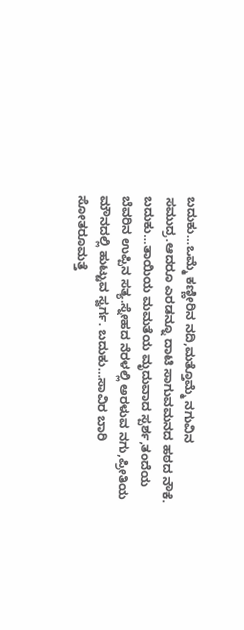ಬದುಕು…ಒಮ್ಮೆ ಕಣ್ಣೀರಿನ ನದಿ,ಮತ್ತೊಮ್ಮೆ ನಗುವಿನ ಸಮುದ್ರ.ಆದರೂ ಎರಡನ್ನೂ ದಾಟಿ ಸಾಗುವಮನದ ಹಠದ ನೌಕೆ. ಬದುಕು…ತಾಯಿಯ ಮಮತೆಯ ಮೃದುವಾದ ಸ್ಪರ್ಶ,ತಂದೆಯ ಬೆವರಿನ ಉಪ್ಪಿನ ಸತ್ಯ.ಸ್ನೇಹದ ನೆರಳಲ್ಲಿ ಅರಳುವ ನಗು,ಪ್ರೀತಿಯ ಮೌನದಲ್ಲಿ ಹುಟ್ಟುವ ಸ್ವರ್ಗ. ಬದುಕು…ಸಾವಿರ ಬಾರಿ ಸೋತರೂಮತ್ತೆ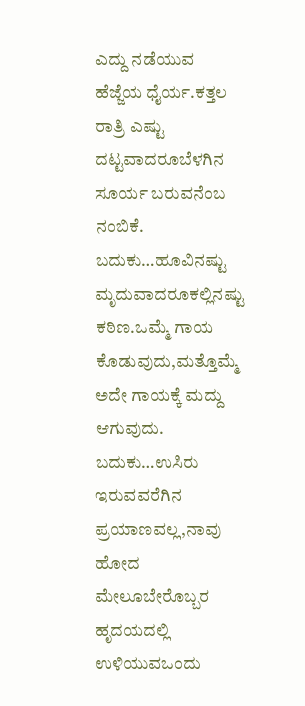ಎದ್ದು ನಡೆಯುವ ಹೆಜ್ಜೆಯ ಧೈರ್ಯ.ಕತ್ತಲ ರಾತ್ರಿ ಎಷ್ಟು ದಟ್ಟವಾದರೂಬೆಳಗಿನ ಸೂರ್ಯ ಬರುವನೆಂಬ ನಂಬಿಕೆ. ಬದುಕು…ಹೂವಿನಷ್ಟು ಮೃದುವಾದರೂಕಲ್ಲಿನಷ್ಟು ಕಠಿಣ.ಒಮ್ಮೆ ಗಾಯ ಕೊಡುವುದು,ಮತ್ತೊಮ್ಮೆ ಅದೇ ಗಾಯಕ್ಕೆ ಮದ್ದು ಆಗುವುದು. ಬದುಕು…ಉಸಿರು ಇರುವವರೆಗಿನ ಪ್ರಯಾಣವಲ್ಲ,ನಾವು ಹೋದ ಮೇಲೂಬೇರೊಬ್ಬರ ಹೃದಯದಲ್ಲಿ ಉಳಿಯುವಒಂದು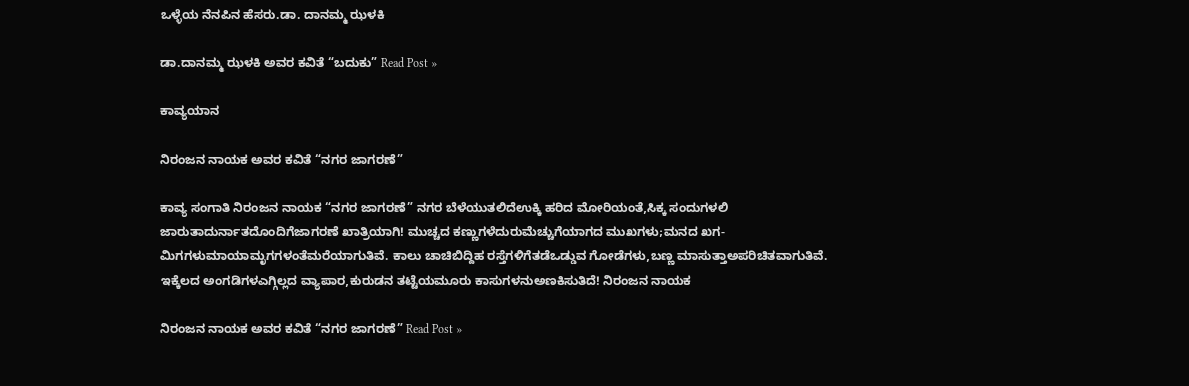ಒಳ್ಳೆಯ ನೆನಪಿನ ಹೆಸರು.ಡಾ. ದಾನಮ್ಮ ಝಳಕಿ

ಡಾ.ದಾನಮ್ಮ ಝಳಕಿ ಅವರ ಕವಿತೆ “ಬದುಕು” Read Post »

ಕಾವ್ಯಯಾನ

ನಿರಂಜನ ನಾಯಕ ಅವರ ಕವಿತೆ “ನಗರ ಜಾಗರಣೆ”

ಕಾವ್ಯ ಸಂಗಾತಿ ನಿರಂಜನ ನಾಯಕ “ನಗರ ಜಾಗರಣೆ” ನಗರ ಬೆಳೆಯುತಲಿದೆಉಕ್ಕಿ ಹರಿದ ಮೋರಿಯಂತೆ,ಸಿಕ್ಕ ಸಂದುಗಳಲಿ ಜಾರುತಾದುರ್ನಾತದೊಂದಿಗೆಜಾಗರಣೆ ಖಾತ್ರಿಯಾಗಿ! ಮುಚ್ಚದ ಕಣ್ಣುಗಳೆದುರುಮೆಚ್ಚುಗೆಯಾಗದ ಮುಖಗಳು;ಮನದ ಖಗ-ಮಿಗಗಳುಮಾಯಾಮೃಗಗಳಂತೆಮರೆಯಾಗುತಿವೆ. ಕಾಲು ಚಾಚಿಬಿದ್ದಿಹ ರಸ್ತೆಗಳಿಗೆತಡೆಒಡ್ಡುವ ಗೋಡೆಗಳು,ಬಣ್ಣ ಮಾಸುತ್ತಾಅಪರಿಚಿತವಾಗುತಿವೆ. ಇಕ್ಕೆಲದ ಅಂಗಡಿಗಳಎಗ್ಗಿಲ್ಲದ ವ್ಯಾಪಾರ,ಕುರುಡನ ತಟ್ಟೆಯಮೂರು ಕಾಸುಗಳನುಅಣಕಿಸುತಿದೆ! ನಿರಂಜನ ನಾಯಕ

ನಿರಂಜನ ನಾಯಕ ಅವರ ಕವಿತೆ “ನಗರ ಜಾಗರಣೆ” Read Post »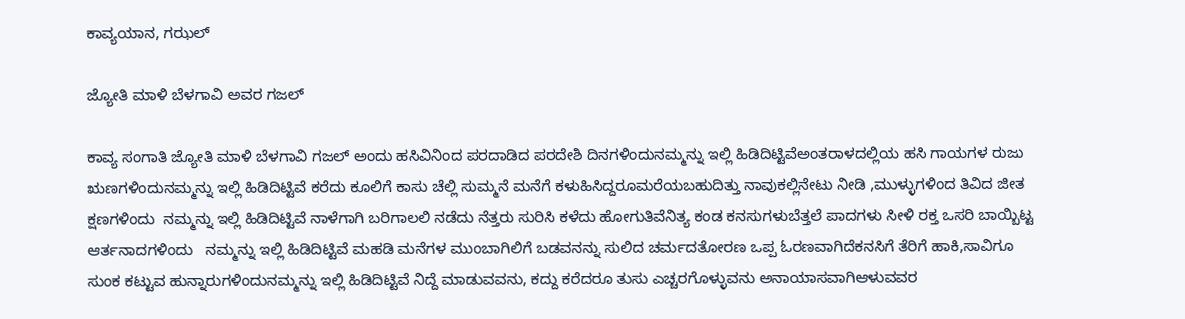ಕಾವ್ಯಯಾನ, ಗಝಲ್

ಜ್ಯೋತಿ ಮಾಳಿ ಬೆಳಗಾವಿ ಅವರ ಗಜಲ್

ಕಾವ್ಯ ಸಂಗಾತಿ ಜ್ಯೋತಿ ಮಾಳಿ ಬೆಳಗಾವಿ ಗಜಲ್ ಅಂದು ಹಸಿವಿನಿಂದ ಪರದಾಡಿದ ಪರದೇಶಿ ದಿನಗಳಿಂದುನಮ್ಮನ್ನು ಇಲ್ಲಿ ಹಿಡಿದಿಟ್ಟಿವೆಅಂತರಾಳದಲ್ಲಿಯ ಹಸಿ ಗಾಯಗಳ ರುಜು ಋಣಗಳಿಂದುನಮ್ಮನ್ನು ಇಲ್ಲಿ ಹಿಡಿದಿಟ್ಟಿವೆ ಕರೆದು ಕೂಲಿಗೆ ಕಾಸು ಚೆಲ್ಲಿ ಸುಮ್ಮನೆ ಮನೆಗೆ ಕಳುಹಿಸಿದ್ದರೂಮರೆಯಬಹುದಿತ್ತು ನಾವುಕಲ್ಲಿನೇಟು ನೀಡಿ ,ಮುಳ್ಳುಗಳಿಂದ ತಿವಿದ ಜೀತ ಕ್ಷಣಗಳಿಂದು  ನಮ್ಮನ್ನು ಇಲ್ಲಿ ಹಿಡಿದಿಟ್ಟಿವೆ ನಾಳೆಗಾಗಿ ಬರಿಗಾಲಲಿ ನಡೆದು ನೆತ್ತರು ಸುರಿಸಿ ಕಳೆದು ಹೋಗುತಿವೆನಿತ್ಯ ಕಂಡ ಕನಸುಗಳುಬೆತ್ತಲೆ ಪಾದಗಳು ಸೀಳಿ ರಕ್ತ ಒಸರಿ ಬಾಯ್ಬಿಟ್ಟ ಆರ್ತನಾದಗಳಿಂದು   ನಮ್ಮನ್ನು ಇಲ್ಲಿ ಹಿಡಿದಿಟ್ಟಿವೆ ಮಹಡಿ ಮನೆಗಳ ಮುಂಬಾಗಿಲಿಗೆ ಬಡವನನ್ನು ಸುಲಿದ ಚರ್ಮದತೋರಣ ಒಪ್ಪ ಓರಣವಾಗಿದೆಕನಸಿಗೆ ತೆರಿಗೆ ಹಾಕಿ,ಸಾವಿಗೂ ಸುಂಕ ಕಟ್ಟುವ ಹುನ್ನಾರುಗಳಿಂದುನಮ್ಮನ್ನು ಇಲ್ಲಿ ಹಿಡಿದಿಟ್ಟಿವೆ ನಿದ್ದೆ ಮಾಡುವವನು, ಕದ್ದು ಕರೆದರೂ ತುಸು ಎಚ್ಚರಗೊಳ್ಳುವನು ಅನಾಯಾಸವಾಗಿಆಳುವವರ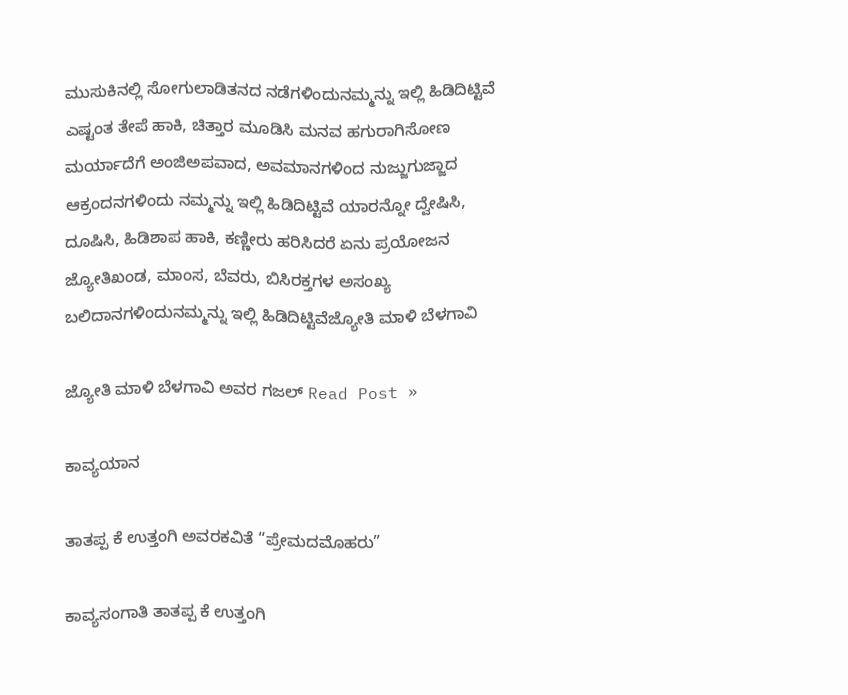ಮುಸುಕಿನಲ್ಲಿ ಸೋಗುಲಾಡಿತನದ ನಡೆಗಳಿಂದುನಮ್ಮನ್ನು ಇಲ್ಲಿ ಹಿಡಿದಿಟ್ಟಿವೆ ಎಷ್ಟಂತ ತೇಪೆ ಹಾಕಿ, ಚಿತ್ತಾರ ಮೂಡಿಸಿ ಮನವ ಹಗುರಾಗಿಸೋಣ ಮರ್ಯಾದೆಗೆ ಅಂಜಿಅಪವಾದ, ಅವಮಾನಗಳಿಂದ ನುಜ್ಜುಗುಜ್ಜಾದ ಆಕ್ರಂದನಗಳಿಂದು ನಮ್ಮನ್ನು ಇಲ್ಲಿ ಹಿಡಿದಿಟ್ಟಿವೆ ಯಾರನ್ನೋ ದ್ವೇಷಿಸಿ, ದೂಷಿಸಿ, ಹಿಡಿಶಾಪ ಹಾಕಿ, ಕಣ್ಣೀರು ಹರಿಸಿದರೆ ಏನು ಪ್ರಯೋಜನ ಜ್ಯೋತಿಖಂಡ, ಮಾಂಸ, ಬೆವರು, ಬಿಸಿರಕ್ತಗಳ ಅಸಂಖ್ಯ ಬಲಿದಾನಗಳಿಂದುನಮ್ಮನ್ನು ಇಲ್ಲಿ ಹಿಡಿದಿಟ್ಟಿವೆಜ್ಯೋತಿ ಮಾಳಿ ಬೆಳಗಾವಿ

ಜ್ಯೋತಿ ಮಾಳಿ ಬೆಳಗಾವಿ ಅವರ ಗಜಲ್ Read Post »

ಕಾವ್ಯಯಾನ

ತಾತಪ್ಪ ಕೆ ಉತ್ತಂಗಿ ಅವರಕವಿತೆ “ಪ್ರೇಮದಮೊಹರು”

ಕಾವ್ಯಸಂಗಾತಿ ತಾತಪ್ಪ ಕೆ ಉತ್ತಂಗಿ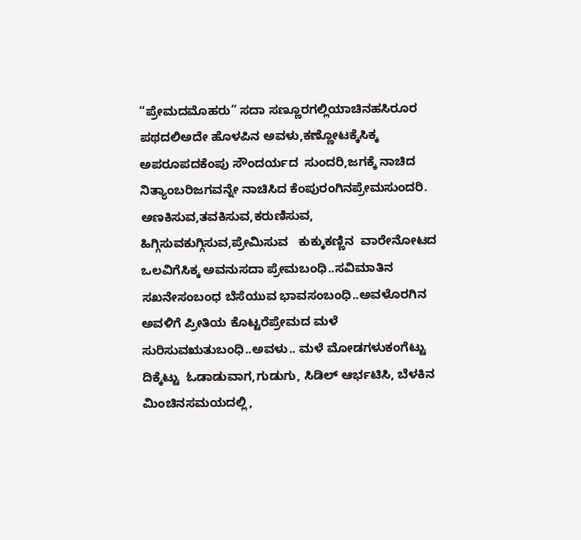“ಪ್ರೇಮದಮೊಹರು” ಸದಾ ಸಣ್ಣೂರಗಲ್ಲಿಯಾಚಿನಹಸಿರೂರ ಪಥದಲಿಅದೇ ಹೊಳಪಿನ ಅವಳು,ಕಣ್ಣೋಟಕ್ಕೆಸಿಕ್ಕ ಅಪರೂಪದಕೆಂಪು ಸೌಂದರ್ಯದ  ಸುಂದರಿ,ಜಗಕ್ಕೆ ನಾಚಿದ ನಿತ್ಯಾಂಬರಿಜಗವನ್ನೇ ನಾಚಿಸಿದ ಕೆಂಪುರಂಗಿನಪ್ರೇಮಸುಂದರಿ. ಅಣಕಿಸುವ,ತವಕಿಸುವ,ಕರುಣಿಸುವ, ಹಿಗ್ಗಿಸುವಕುಗ್ಗಿಸುವ,ಪ್ರೇಮಿಸುವ   ಕುಕ್ಕುಕಣ್ಣಿನ  ವಾರೇನೋಟದ ಒಲವಿಗೆಸಿಕ್ಕ ಅವನುಸದಾ ಪ್ರೇಮಬಂಧಿ..ಸವಿಮಾತಿನ ಸಖನೇಸಂಬಂಧ ಬೆಸೆಯುವ ಭಾವಸಂಬಂಧಿ..ಅವಳೊರಗಿನ ಅವಳಿಗೆ ಪ್ರೀತಿಯ ಕೊಟ್ಟರೆಪ್ರೇಮದ ಮಳೆ ಸುರಿಸುವಋತುಬಂಧಿ..ಅವಳು.. ಮಳೆ ಮೋಡಗಳುಕಂಗೆಟ್ಟು ದಿಕ್ಕೆಟ್ಟು  ಓಡಾಡುವಾಗ,ಗುಡುಗು, ಸಿಡಿಲ್ ಆರ್ಭಟಿಸಿ, ಬೆಳಕಿನ ಮಿಂಚಿನಸಮಯದಲ್ಲಿ,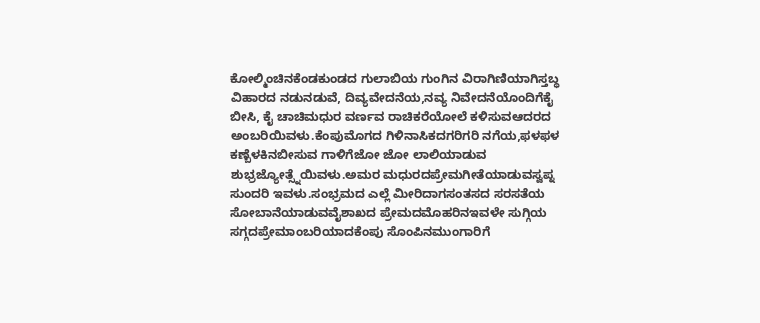ಕೋಲ್ಮಿಂಚಿನಕೆಂಡಕುಂಡದ ಗುಲಾಬಿಯ ಗುಂಗಿನ ವಿರಾಗಿಣಿಯಾಗಿಸ್ತಬ್ಧ ವಿಹಾರದ ನಡುನಡುವೆ, ದಿವ್ಯವೇದನೆಯ,ನವ್ಯ ನಿವೇದನೆಯೊಂದಿಗೆಕೈ ಬೀಸಿ, ಕೈ ಚಾಚಿಮಧುರ ವರ್ಣವ ರಾಚಿಕರೆಯೋಲೆ ಕಳಿಸುವಆದರದ ಅಂಬರಿಯಿವಳು.ಕೆಂಪುಮೊಗದ ಗಿಳಿನಾಸಿಕದಗರಿಗರಿ ನಗೆಯ,ಫಳಫಳ ಕಣ್ಬೆಳಕಿನಬೀಸುವ ಗಾಳಿಗೆಜೋ ಜೋ ಲಾಲಿಯಾಡುವ ಶುಭ್ರಜ್ಯೋತ್ಸ್ನೆಯಿವಳು.ಅಮರ ಮಧುರದಪ್ರೇಮಗೀತೆಯಾಡುವಸ್ವಪ್ನ ಸುಂದರಿ ಇವಳು.ಸಂಭ್ರಮದ ಎಲ್ಲೆ ಮೀರಿದಾಗಸಂತಸದ ಸರಸತೆಯ  ಸೋಬಾನೆಯಾಡುವವೈಶಾಖದ ಪ್ರೇಮದಮೊಹರಿನಇವಳೇ ಸುಗ್ಗಿಯ ಸಗ್ಗದಪ್ರೇಮಾಂಬರಿಯಾದಕೆಂಪು ಸೊಂಪಿನಮುಂಗಾರಿಗೆ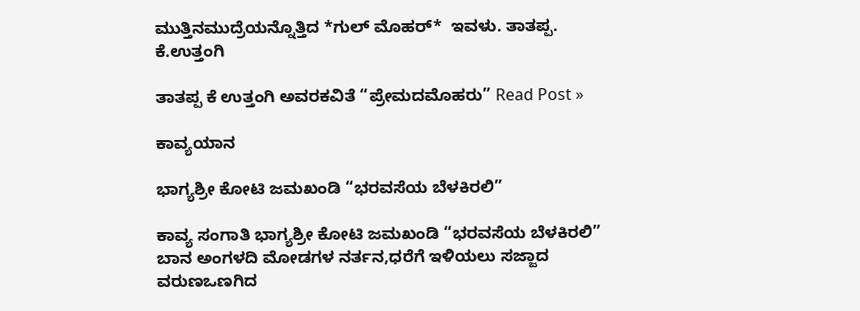ಮುತ್ತಿನಮುದ್ರೆಯನ್ನೊತ್ತಿದ *ಗುಲ್ ಮೊಹರ್*  ಇವಳು. ತಾತಪ್ಪ. ಕೆ.ಉತ್ತಂಗಿ

ತಾತಪ್ಪ ಕೆ ಉತ್ತಂಗಿ ಅವರಕವಿತೆ “ಪ್ರೇಮದಮೊಹರು” Read Post »

ಕಾವ್ಯಯಾನ

ಭಾಗ್ಯಶ್ರೀ ಕೋಟಿ ಜಮಖಂಡಿ‌ “ಭರವಸೆಯ ಬೆಳಕಿರಲಿ”

ಕಾವ್ಯ ಸಂಗಾತಿ ಭಾಗ್ಯಶ್ರೀ ಕೋಟಿ ಜಮಖಂಡಿ‌ “ಭರವಸೆಯ ಬೆಳಕಿರಲಿ” ಬಾನ ಅಂಗಳದಿ ಮೋಡಗಳ ನರ್ತನ,ಧರೆಗೆ ಇಳಿಯಲು ಸಜ್ಜಾದ ವರುಣಒಣಗಿದ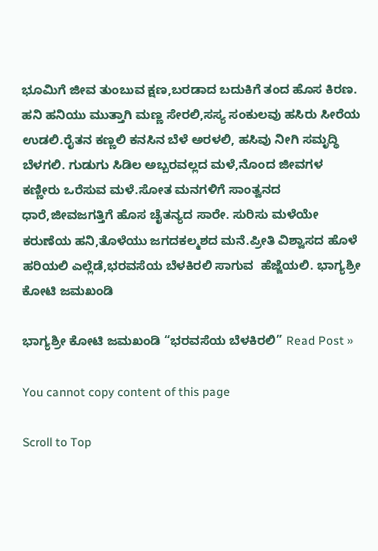ಭೂಮಿಗೆ ಜೀವ ತುಂಬುವ ಕ್ಷಣ,ಬರಡಾದ ಬದುಕಿಗೆ ತಂದ ಹೊಸ ಕಿರಣ. ಹನಿ ಹನಿಯು ಮುತ್ತಾಗಿ ಮಣ್ಣ ಸೇರಲಿ,ಸಸ್ಯ ಸಂಕುಲವು ಹಸಿರು ಸೀರೆಯ ಉಡಲಿ.ರೈತನ ಕಣ್ಣಲಿ ಕನಸಿನ ಬೆಳೆ ಅರಳಲಿ, ಹಸಿವು ನೀಗಿ ಸಮೃದ್ಧಿ ಬೆಳಗಲಿ. ಗುಡುಗು ಸಿಡಿಲ ಅಬ್ಬರವಲ್ಲದ ಮಳೆ,ನೊಂದ ಜೀವಗಳ ಕಣ್ಣೀರು ಒರೆಸುವ ಮಳೆ.ಸೋತ ಮನಗಳಿಗೆ ಸಾಂತ್ವನದ ಧಾರೆ,ಜೀವಜಗತ್ತಿಗೆ ಹೊಸ ಚೈತನ್ಯದ ಸಾರೇ. ಸುರಿಸು ಮಳೆಯೇ ಕರುಣೆಯ ಹನಿ,ತೊಳೆಯು ಜಗದಕಲ್ಮಶದ ಮನೆ.ಪ್ರೀತಿ ವಿಶ್ವಾಸದ ಹೊಳೆ ಹರಿಯಲಿ ಎಲ್ಲೆಡೆ,ಭರವಸೆಯ ಬೆಳಕಿರಲಿ ಸಾಗುವ  ಹೆಜ್ಜೆಯಲಿ. ಭಾಗ್ಯಶ್ರೀ ಕೋಟಿ ಜಮಖಂಡಿ

ಭಾಗ್ಯಶ್ರೀ ಕೋಟಿ ಜಮಖಂಡಿ‌ “ಭರವಸೆಯ ಬೆಳಕಿರಲಿ” Read Post »

You cannot copy content of this page

Scroll to Top